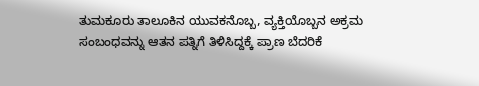ತುಮಕೂರು ತಾಲೂಕಿನ ಯುವಕನೊಬ್ಬ, ವ್ಯಕ್ತಿಯೊಬ್ಬನ ಅಕ್ರಮ ಸಂಬಂಧವನ್ನು ಆತನ ಪತ್ನಿಗೆ ತಿಳಿಸಿದ್ದಕ್ಕೆ ಪ್ರಾಣ ಬೆದರಿಕೆ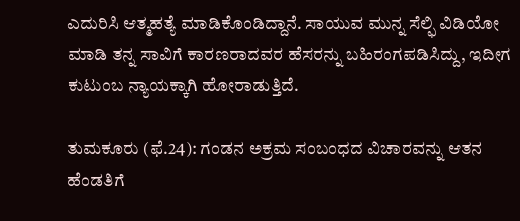ಎದುರಿಸಿ ಆತ್ಮಹತ್ಯೆ ಮಾಡಿಕೊಂಡಿದ್ದಾನೆ. ಸಾಯುವ ಮುನ್ನ ಸೆಲ್ಫಿ ವಿಡಿಯೋ ಮಾಡಿ ತನ್ನ ಸಾವಿಗೆ ಕಾರಣರಾದವರ ಹೆಸರನ್ನು ಬಹಿರಂಗಪಡಿಸಿದ್ದು, ಇದೀಗ ಕುಟುಂಬ ನ್ಯಾಯಕ್ಕಾಗಿ ಹೋರಾಡುತ್ತಿದೆ.

ತುಮಕೂರು (ಫೆ.24): ಗಂಡನ ಅಕ್ರಮ ಸಂಬಂಧದ ವಿಚಾರವನ್ನು ಆತನ ಹೆಂಡತಿಗೆ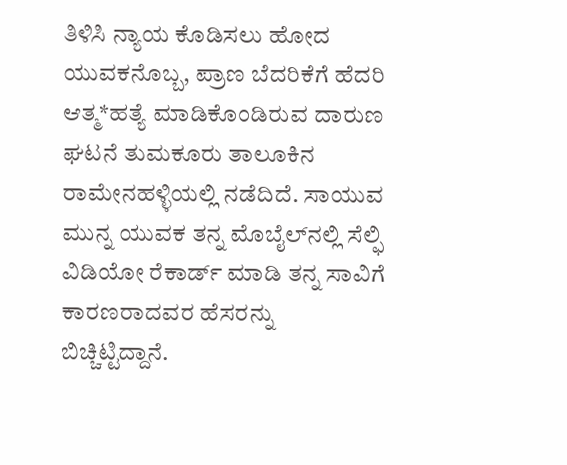ತಿಳಿಸಿ ನ್ಯಾಯ ಕೊಡಿಸಲು ಹೋದ ಯುವಕನೊಬ್ಬ, ಪ್ರಾಣ ಬೆದರಿಕೆಗೆ ಹೆದರಿ ಆತ್ಮ*ಹತ್ಯೆ ಮಾಡಿಕೊಂಡಿರುವ ದಾರುಣ ಘಟನೆ ತುಮಕೂರು ತಾಲೂಕಿನ ರಾಮೇನಹಳ್ಳಿಯಲ್ಲಿ ನಡೆದಿದೆ. ಸಾಯುವ ಮುನ್ನ ಯುವಕ ತನ್ನ ಮೊಬೈಲ್‌ನಲ್ಲಿ ಸೆಲ್ಫಿ ವಿಡಿಯೋ ರೆಕಾರ್ಡ್ ಮಾಡಿ ತನ್ನ ಸಾವಿಗೆ ಕಾರಣರಾದವರ ಹೆಸರನ್ನು ಬಿಚ್ಚಿಟ್ಟಿದ್ದಾನೆ.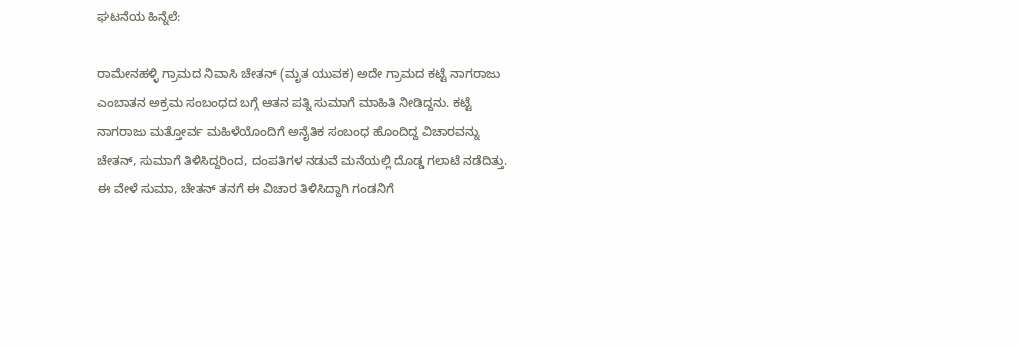ಘಟನೆಯ ಹಿನ್ನೆಲೆ:

ರಾಮೇನಹಳ್ಳಿ ಗ್ರಾಮದ ನಿವಾಸಿ ಚೇತನ್ (ಮೃತ ಯುವಕ) ಅದೇ ಗ್ರಾಮದ ಕಟ್ಟೆ ನಾಗರಾಜು ಎಂಬಾತನ ಅಕ್ರಮ ಸಂಬಂಧದ ಬಗ್ಗೆ ಆತನ ಪತ್ನಿ ಸುಮಾಗೆ ಮಾಹಿತಿ ನೀಡಿದ್ದನು. ಕಟ್ಟೆ ನಾಗರಾಜು ಮತ್ತೋರ್ವ ಮಹಿಳೆಯೊಂದಿಗೆ ಅನೈತಿಕ ಸಂಬಂಧ ಹೊಂದಿದ್ದ ವಿಚಾರವನ್ನು ಚೇತನ್, ಸುಮಾಗೆ ತಿಳಿಸಿದ್ದರಿಂದ, ದಂಪತಿಗಳ ನಡುವೆ ಮನೆಯಲ್ಲಿ ದೊಡ್ಡ ಗಲಾಟೆ ನಡೆದಿತ್ತು. ಈ ವೇಳೆ ಸುಮಾ, ಚೇತನ್ ತನಗೆ ಈ ವಿಚಾರ ತಿಳಿಸಿದ್ದಾಗಿ ಗಂಡನಿಗೆ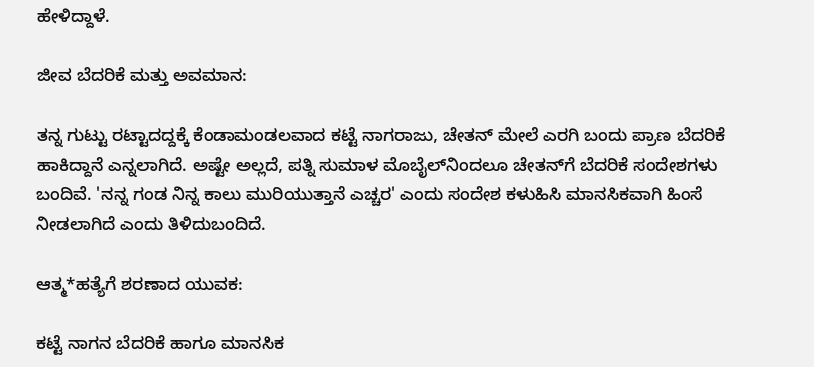ಹೇಳಿದ್ದಾಳೆ.

ಜೀವ ಬೆದರಿಕೆ ಮತ್ತು ಅವಮಾನ:

ತನ್ನ ಗುಟ್ಟು ರಟ್ಟಾದದ್ದಕ್ಕೆ ಕೆಂಡಾಮಂಡಲವಾದ ಕಟ್ಟೆ ನಾಗರಾಜು, ಚೇತನ್ ಮೇಲೆ ಎರಗಿ ಬಂದು ಪ್ರಾಣ ಬೆದರಿಕೆ ಹಾಕಿದ್ದಾನೆ ಎನ್ನಲಾಗಿದೆ. ಅಷ್ಟೇ ಅಲ್ಲದೆ, ಪತ್ನಿ ಸುಮಾಳ ಮೊಬೈಲ್‌ನಿಂದಲೂ ಚೇತನ್‌ಗೆ ಬೆದರಿಕೆ ಸಂದೇಶಗಳು ಬಂದಿವೆ. 'ನನ್ನ ಗಂಡ ನಿನ್ನ ಕಾಲು ಮುರಿಯುತ್ತಾನೆ ಎಚ್ಚರ' ಎಂದು ಸಂದೇಶ ಕಳುಹಿಸಿ ಮಾನಸಿಕವಾಗಿ ಹಿಂಸೆ ನೀಡಲಾಗಿದೆ ಎಂದು ತಿಳಿದುಬಂದಿದೆ.

ಆತ್ಮ*ಹತ್ಯೆಗೆ ಶರಣಾದ ಯುವಕ:

ಕಟ್ಟೆ ನಾಗನ ಬೆದರಿಕೆ ಹಾಗೂ ಮಾನಸಿಕ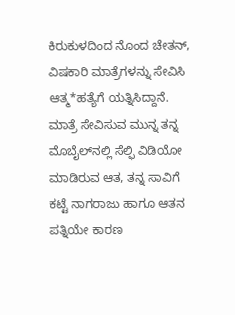ಕಿರುಕುಳದಿಂದ ನೊಂದ ಚೇತನ್, ವಿಷಕಾರಿ ಮಾತ್ರೆಗಳನ್ನು ಸೇವಿಸಿ ಆತ್ಮ*ಹತ್ಯೆಗೆ ಯತ್ನಿಸಿದ್ದಾನೆ. ಮಾತ್ರೆ ಸೇವಿಸುವ ಮುನ್ನ ತನ್ನ ಮೊಬೈಲ್‌ನಲ್ಲಿ ಸೆಲ್ಫಿ ವಿಡಿಯೋ ಮಾಡಿರುವ ಆತ, ತನ್ನ ಸಾವಿಗೆ ಕಟ್ಟೆ ನಾಗರಾಜು ಹಾಗೂ ಆತನ ಪತ್ನಿಯೇ ಕಾರಣ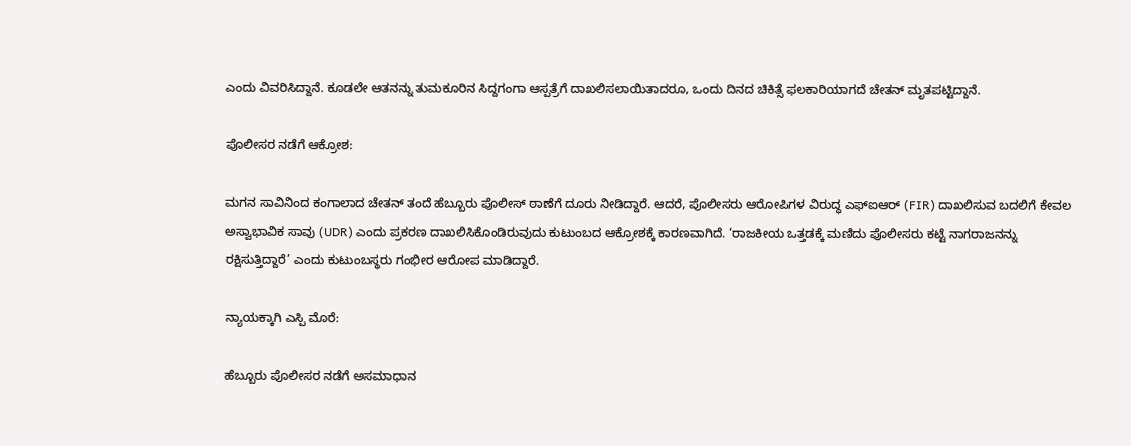ಎಂದು ವಿವರಿಸಿದ್ದಾನೆ. ಕೂಡಲೇ ಆತನನ್ನು ತುಮಕೂರಿನ ಸಿದ್ದಗಂಗಾ ಆಸ್ಪತ್ರೆಗೆ ದಾಖಲಿಸಲಾಯಿತಾದರೂ, ಒಂದು ದಿನದ ಚಿಕಿತ್ಸೆ ಫಲಕಾರಿಯಾಗದೆ ಚೇತನ್ ಮೃತಪಟ್ಟಿದ್ದಾನೆ.

ಪೊಲೀಸರ ನಡೆಗೆ ಆಕ್ರೋಶ:

ಮಗನ ಸಾವಿನಿಂದ ಕಂಗಾಲಾದ ಚೇತನ್ ತಂದೆ ಹೆಬ್ಬೂರು ಪೊಲೀಸ್ ಠಾಣೆಗೆ ದೂರು ನೀಡಿದ್ದಾರೆ. ಆದರೆ, ಪೊಲೀಸರು ಆರೋಪಿಗಳ ವಿರುದ್ಧ ಎಫ್‌ಐಆರ್ (FIR) ದಾಖಲಿಸುವ ಬದಲಿಗೆ ಕೇವಲ ಅಸ್ವಾಭಾವಿಕ ಸಾವು (UDR) ಎಂದು ಪ್ರಕರಣ ದಾಖಲಿಸಿಕೊಂಡಿರುವುದು ಕುಟುಂಬದ ಆಕ್ರೋಶಕ್ಕೆ ಕಾರಣವಾಗಿದೆ. ‘ರಾಜಕೀಯ ಒತ್ತಡಕ್ಕೆ ಮಣಿದು ಪೊಲೀಸರು ಕಟ್ಟೆ ನಾಗರಾಜನನ್ನು ರಕ್ಷಿಸುತ್ತಿದ್ದಾರೆ’ ಎಂದು ಕುಟುಂಬಸ್ಥರು ಗಂಭೀರ ಆರೋಪ ಮಾಡಿದ್ದಾರೆ.

ನ್ಯಾಯಕ್ಕಾಗಿ ಎಸ್ಪಿ ಮೊರೆ:

ಹೆಬ್ಬೂರು ಪೊಲೀಸರ ನಡೆಗೆ ಅಸಮಾಧಾನ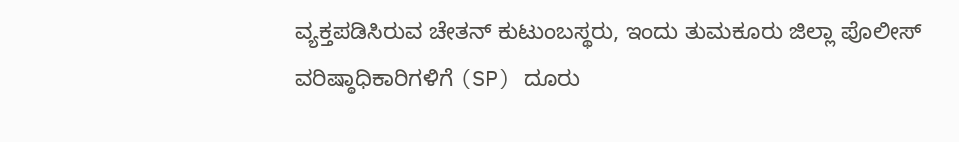ವ್ಯಕ್ತಪಡಿಸಿರುವ ಚೇತನ್ ಕುಟುಂಬಸ್ಥರು, ಇಂದು ತುಮಕೂರು ಜಿಲ್ಲಾ ಪೊಲೀಸ್ ವರಿಷ್ಠಾಧಿಕಾರಿಗಳಿಗೆ (SP) ದೂರು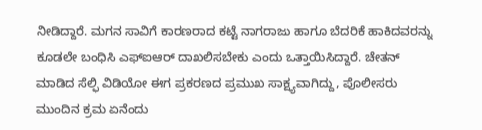ನೀಡಿದ್ದಾರೆ. ಮಗನ ಸಾವಿಗೆ ಕಾರಣರಾದ ಕಟ್ಟೆ ನಾಗರಾಜು ಹಾಗೂ ಬೆದರಿಕೆ ಹಾಕಿದವರನ್ನು ಕೂಡಲೇ ಬಂಧಿಸಿ ಎಫ್‌ಐಆರ್ ದಾಖಲಿಸಬೇಕು ಎಂದು ಒತ್ತಾಯಿಸಿದ್ದಾರೆ. ಚೇತನ್ ಮಾಡಿದ ಸೆಲ್ಫಿ ವಿಡಿಯೋ ಈಗ ಪ್ರಕರಣದ ಪ್ರಮುಖ ಸಾಕ್ಷ್ಯವಾಗಿದ್ದು, ಪೊಲೀಸರು ಮುಂದಿನ ಕ್ರಮ ಏನೆಂದು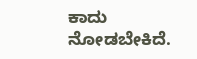ಕಾದು ನೋಡಬೇಕಿದೆ.